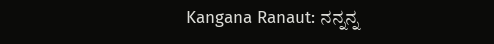Kangana Ranaut: ನನ್ನನ್ನ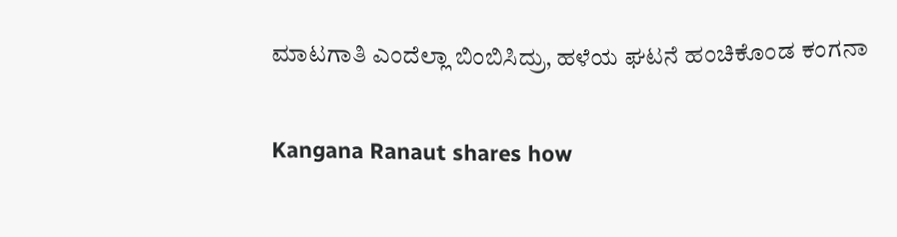ಮಾಟಗಾತಿ ಎಂದೆಲ್ಲಾ ಬಿಂಬಿಸಿದ್ರು, ಹಳೆಯ ಘಟನೆ ಹಂಚಿಕೊಂಡ ಕಂಗನಾ

Kangana Ranaut shares how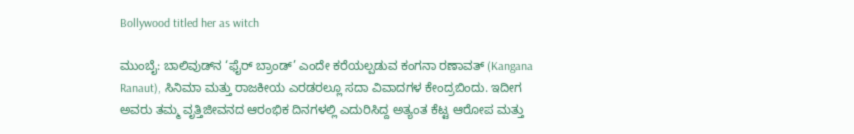Bollywood titled her as witch

ಮುಂಬೈ: ಬಾಲಿವುಡ್‌ನ ‘ಫೈರ್ ಬ್ರಾಂಡ್’ ಎಂದೇ ಕರೆಯಲ್ಪಡುವ ಕಂಗನಾ ರಣಾವತ್ (Kangana Ranaut), ಸಿನಿಮಾ ಮತ್ತು ರಾಜಕೀಯ ಎರಡರಲ್ಲೂ ಸದಾ ವಿವಾದಗಳ ಕೇಂದ್ರಬಿಂದು. ಇದೀಗ ಅವರು ತಮ್ಮ ವೃತ್ತಿಜೀವನದ ಆರಂಭಿಕ ದಿನಗಳಲ್ಲಿ ಎದುರಿಸಿದ್ದ ಅತ್ಯಂತ ಕೆಟ್ಟ ಆರೋಪ ಮತ್ತು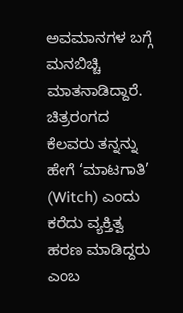ಅವಮಾನಗಳ ಬಗ್ಗೆ ಮನಬಿಚ್ಚಿ ಮಾತನಾಡಿದ್ದಾರೆ. ಚಿತ್ರರಂಗದ ಕೆಲವರು ತನ್ನನ್ನು ಹೇಗೆ ‘ಮಾಟಗಾತಿ’ (Witch) ಎಂದು ಕರೆದು ವ್ಯಕ್ತಿತ್ವ ಹರಣ ಮಾಡಿದ್ದರು ಎಂಬ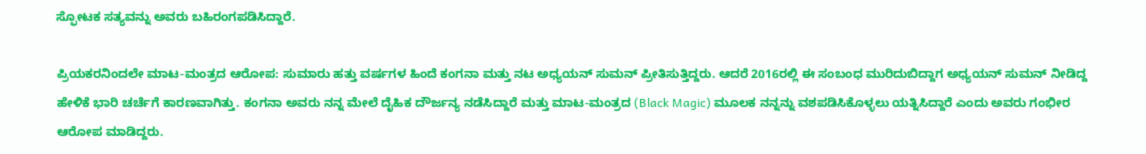ಸ್ಫೋಟಕ ಸತ್ಯವನ್ನು ಅವರು ಬಹಿರಂಗಪಡಿಸಿದ್ದಾರೆ.

ಪ್ರಿಯಕರನಿಂದಲೇ ಮಾಟ-ಮಂತ್ರದ ಆರೋಪ: ಸುಮಾರು ಹತ್ತು ವರ್ಷಗಳ ಹಿಂದೆ ಕಂಗನಾ ಮತ್ತು ನಟ ಅಧ್ಯಯನ್ ಸುಮನ್ ಪ್ರೀತಿಸುತ್ತಿದ್ದರು. ಆದರೆ 2016ರಲ್ಲಿ ಈ ಸಂಬಂಧ ಮುರಿದುಬಿದ್ದಾಗ ಅಧ್ಯಯನ್ ಸುಮನ್ ನೀಡಿದ್ದ ಹೇಳಿಕೆ ಭಾರಿ ಚರ್ಚೆಗೆ ಕಾರಣವಾಗಿತ್ತು. ಕಂಗನಾ ಅವರು ನನ್ನ ಮೇಲೆ ದೈಹಿಕ ದೌರ್ಜನ್ಯ ನಡೆಸಿದ್ದಾರೆ ಮತ್ತು ಮಾಟ-ಮಂತ್ರದ (Black Magic) ಮೂಲಕ ನನ್ನನ್ನು ವಶಪಡಿಸಿಕೊಳ್ಳಲು ಯತ್ನಿಸಿದ್ದಾರೆ ಎಂದು ಅವರು ಗಂಭೀರ ಆರೋಪ ಮಾಡಿದ್ದರು.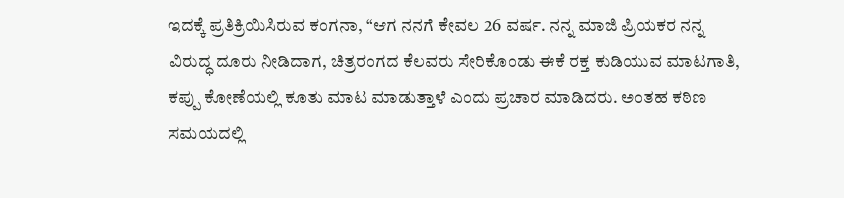ಇದಕ್ಕೆ ಪ್ರತಿಕ್ರಿಯಿಸಿರುವ ಕಂಗನಾ, “ಆಗ ನನಗೆ ಕೇವಲ 26 ವರ್ಷ. ನನ್ನ ಮಾಜಿ ಪ್ರಿಯಕರ ನನ್ನ ವಿರುದ್ಧ ದೂರು ನೀಡಿದಾಗ, ಚಿತ್ರರಂಗದ ಕೆಲವರು ಸೇರಿಕೊಂಡು ಈಕೆ ರಕ್ತ ಕುಡಿಯುವ ಮಾಟಗಾತಿ, ಕಪ್ಪು ಕೋಣೆಯಲ್ಲಿ ಕೂತು ಮಾಟ ಮಾಡುತ್ತಾಳೆ ಎಂದು ಪ್ರಚಾರ ಮಾಡಿದರು. ಅಂತಹ ಕಠಿಣ ಸಮಯದಲ್ಲಿ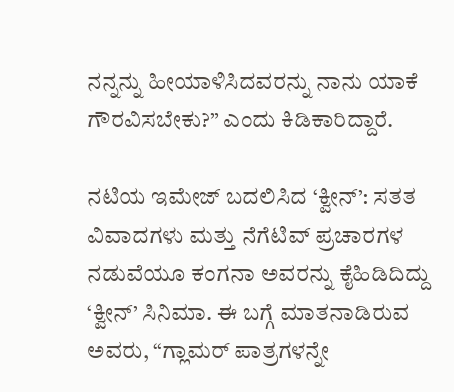ನನ್ನನ್ನು ಹೀಯಾಳಿಸಿದವರನ್ನು ನಾನು ಯಾಕೆ ಗೌರವಿಸಬೇಕು?” ಎಂದು ಕಿಡಿಕಾರಿದ್ದಾರೆ.

ನಟಿಯ ಇಮೇಜ್ ಬದಲಿಸಿದ ‘ಕ್ವೀನ್’: ಸತತ ವಿವಾದಗಳು ಮತ್ತು ನೆಗೆಟಿವ್ ಪ್ರಚಾರಗಳ ನಡುವೆಯೂ ಕಂಗನಾ ಅವರನ್ನು ಕೈಹಿಡಿದಿದ್ದು ‘ಕ್ವೀನ್’ ಸಿನಿಮಾ. ಈ ಬಗ್ಗೆ ಮಾತನಾಡಿರುವ ಅವರು, “ಗ್ಲಾಮರ್ ಪಾತ್ರಗಳನ್ನೇ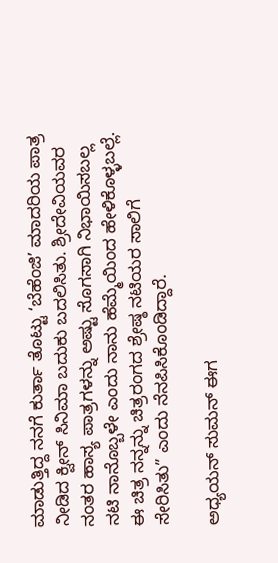ಮಾಡುತ್ತಿದ್ದ ನನಗೆ ಕುರ್ತಾ ತೊಟ್ಟು ‘ಬೆಹೆಂಜಿ’ ಮಾದರಿಯ ಪಾತ್ರ ನೀಡಿದ ಕ್ವೀನ್ ಸಿನಿಮಾ ಬದುಕು ಬದಲಿಸಿತು. ಶ್ರೀದೇವಿಯವರ ನಂತರ ಹಾಸ್ಯ ಪಾತ್ರಗಳನ್ನು ಅಷ್ಟು ಸೊಗಸಾಗಿ ನಿಭಾಯಿಸಬಲ್ಲ ನಟಿ ನಾನೊಬ್ಬಳೇ ಎಂದು ನಾನು ಹೆಮ್ಮೆಯಿಂದ ಹೇಳಿಕೊಳ್ಳಬಲ್ಲೆ. ಈ ಚಿತ್ರ ನನ್ನನ್ನು ಚಿತ್ರರಂಗದ ಶ್ರೇಷ್ಠ ನಟಿಯರ ಸಾಲಿಗೆ ಸೇರಿಸಿತು” ಎಂದು ನೆನಪಿಸಿಕೊಂಡಿದ್ದಾರೆ.

ಅಧ್ಯಯನ್ ಸುಮನ್ ಈಗ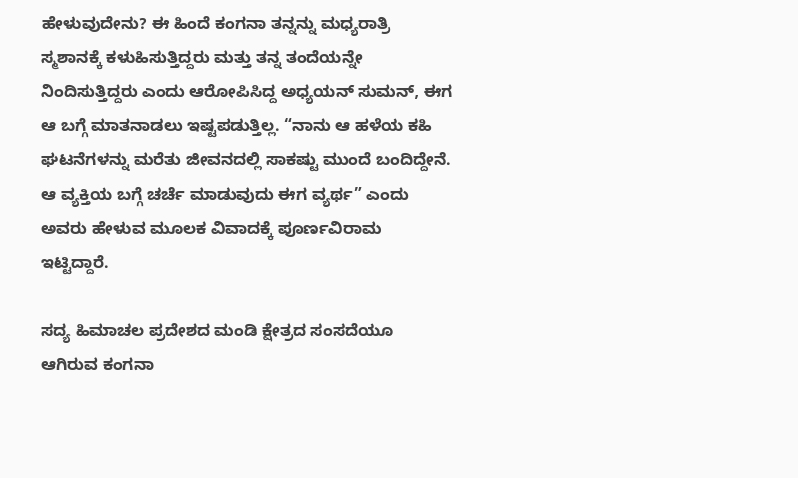ಹೇಳುವುದೇನು? ಈ ಹಿಂದೆ ಕಂಗನಾ ತನ್ನನ್ನು ಮಧ್ಯರಾತ್ರಿ ಸ್ಮಶಾನಕ್ಕೆ ಕಳುಹಿಸುತ್ತಿದ್ದರು ಮತ್ತು ತನ್ನ ತಂದೆಯನ್ನೇ ನಿಂದಿಸುತ್ತಿದ್ದರು ಎಂದು ಆರೋಪಿಸಿದ್ದ ಅಧ್ಯಯನ್ ಸುಮನ್, ಈಗ ಆ ಬಗ್ಗೆ ಮಾತನಾಡಲು ಇಷ್ಟಪಡುತ್ತಿಲ್ಲ. “ನಾನು ಆ ಹಳೆಯ ಕಹಿ ಘಟನೆಗಳನ್ನು ಮರೆತು ಜೀವನದಲ್ಲಿ ಸಾಕಷ್ಟು ಮುಂದೆ ಬಂದಿದ್ದೇನೆ. ಆ ವ್ಯಕ್ತಿಯ ಬಗ್ಗೆ ಚರ್ಚೆ ಮಾಡುವುದು ಈಗ ವ್ಯರ್ಥ” ಎಂದು ಅವರು ಹೇಳುವ ಮೂಲಕ ವಿವಾದಕ್ಕೆ ಪೂರ್ಣವಿರಾಮ ಇಟ್ಟಿದ್ದಾರೆ.

ಸದ್ಯ ಹಿಮಾಚಲ ಪ್ರದೇಶದ ಮಂಡಿ ಕ್ಷೇತ್ರದ ಸಂಸದೆಯೂ ಆಗಿರುವ ಕಂಗನಾ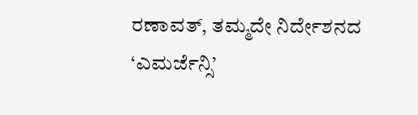ರಣಾವತ್, ತಮ್ಮದೇ ನಿರ್ದೇಶನದ ‘ಎಮರ್ಜೆನ್ಸಿ’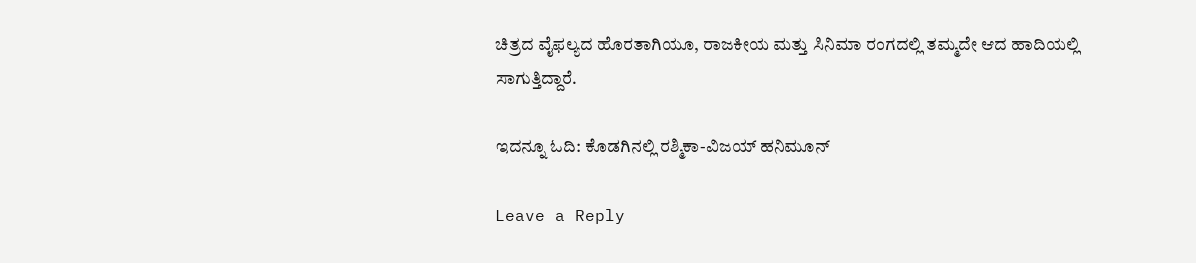ಚಿತ್ರದ ವೈಫಲ್ಯದ ಹೊರತಾಗಿಯೂ, ರಾಜಕೀಯ ಮತ್ತು ಸಿನಿಮಾ ರಂಗದಲ್ಲಿ ತಮ್ಮದೇ ಆದ ಹಾದಿಯಲ್ಲಿ ಸಾಗುತ್ತಿದ್ದಾರೆ.

ಇದನ್ನೂ ಓದಿ: ಕೊಡಗಿನಲ್ಲಿ ರಶ್ಮಿಕಾ-ವಿಜಯ್‌ ಹನಿಮೂನ್‌

Leave a Reply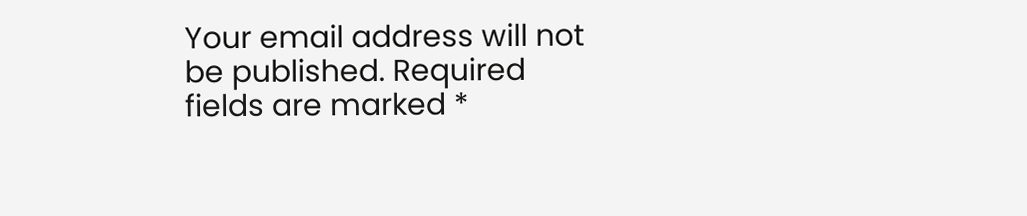Your email address will not be published. Required fields are marked *